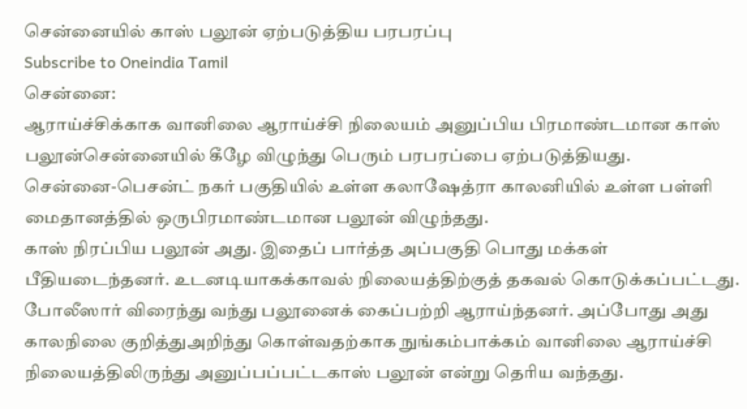சென்னையில் காஸ் பலூன் ஏற்படுத்திய பரபரப்பு
Subscribe to Oneindia Tamil
சென்னை:
ஆராய்ச்சிக்காக வானிலை ஆராய்ச்சி நிலையம் அனுப்பிய பிரமாண்டமான காஸ் பலூன்சென்னையில் கீழே விழுந்து பெரும் பரபரப்பை ஏற்படுத்தியது.
சென்னை-பெசன்ட் நகர் பகுதியில் உள்ள கலாஷேத்ரா காலனியில் உள்ள பள்ளி மைதானத்தில் ஒருபிரமாண்டமான பலூன் விழுந்தது.
காஸ் நிரப்பிய பலூன் அது. இதைப் பார்த்த அப்பகுதி பொது மக்கள் பீதியடைந்தனர். உடனடியாகக்காவல் நிலையத்திற்குத் தகவல் கொடுக்கப்பட்டது.
போலீஸார் விரைந்து வந்து பலூனைக் கைப்பற்றி ஆராய்ந்தனர். அப்போது அது காலநிலை குறித்துஅறிந்து கொள்வதற்காக நுங்கம்பாக்கம் வானிலை ஆராய்ச்சி நிலையத்திலிருந்து அனுப்பப்பட்டகாஸ் பலூன் என்று தெரிய வந்தது.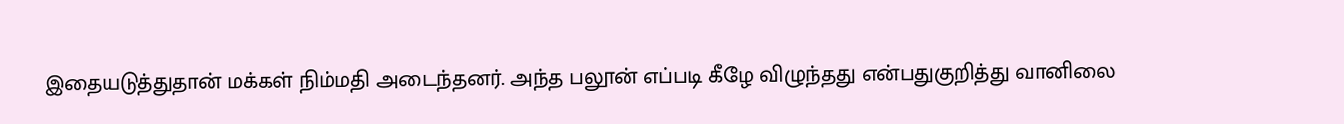இதையடுத்துதான் மக்கள் நிம்மதி அடைந்தனர். அந்த பலூன் எப்படி கீழே விழுந்தது என்பதுகுறித்து வானிலை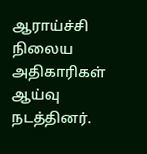ஆராய்ச்சி நிலைய அதிகாரிகள் ஆய்வு நடத்தினர்.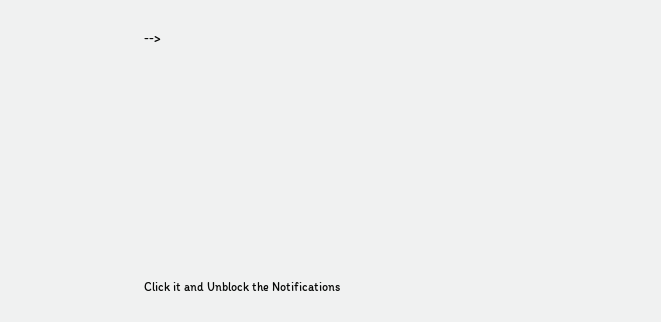-->












Click it and Unblock the Notifications